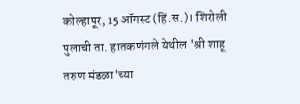कोल्हापूर, 15 ऑगस्ट (हिं.स.)। शिरोली पुलाची ता. हातकणंगले येथील 'श्री शाहू तरुण मंडळा'च्या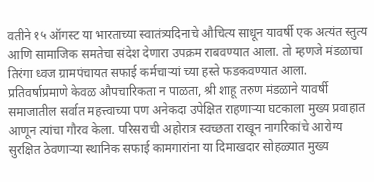वतीने १५ ऑगस्ट या भारताच्या स्वातंत्र्यदिनाचे औचित्य साधून यावर्षी एक अत्यंत स्तुत्य आणि सामाजिक समतेचा संदेश देणारा उपक्रम राबवण्यात आला. तो म्हणजे मंडळाचा तिरंगा ध्वज ग्रामपंचायत सफाई कर्मचाऱ्यां च्या हस्ते फडकवण्यात आला.
प्रतिवर्षाप्रमाणे केवळ औपचारिकता न पाळता, श्री शाहू तरुण मंडळाने यावर्षी समाजातील सर्वात महत्त्वाच्या पण अनेकदा उपेक्षित राहणाऱ्या घटकाला मुख्य प्रवाहात आणून त्यांचा गौरव केला. परिसराची अहोरात्र स्वच्छता राखून नागरिकांचे आरोग्य सुरक्षित ठेवणाऱ्या स्थानिक सफाई कामगारांना या दिमाखदार सोहळ्यात मुख्य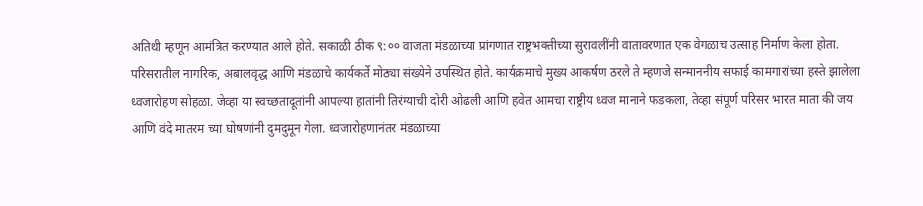अतिथी म्हणून आमंत्रित करण्यात आले होते. सकाळी ठीक ९:०० वाजता मंडळाच्या प्रांगणात राष्ट्रभक्तीच्या सुरावलींनी वातावरणात एक वेगळाच उत्साह निर्माण केला होता. परिसरातील नागरिक, अबालवृद्ध आणि मंडळाचे कार्यकर्ते मोठ्या संख्येने उपस्थित होते. कार्यक्रमाचे मुख्य आकर्षण ठरले ते म्हणजे सन्माननीय सफाई कामगारांच्या हस्ते झालेला ध्वजारोहण सोहळा. जेव्हा या स्वच्छतादूतांनी आपल्या हातांनी तिरंग्याची दोरी ओढली आणि हवेत आमचा राष्ट्रीय ध्वज मानाने फडकला, तेव्हा संपूर्ण परिसर भारत माता की जय आणि वंदे मातरम च्या घोषणांनी दुमदुमून गेला. ध्वजारोहणानंतर मंडळाच्या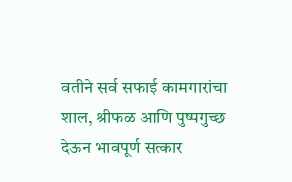वतीने सर्व सफाई कामगारांचा शाल, श्रीफळ आणि पुष्पगुच्छ देऊन भावपूर्ण सत्कार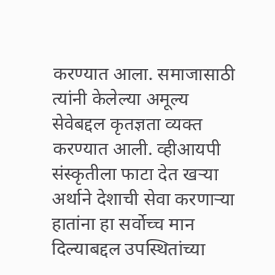करण्यात आला. समाजासाठी त्यांनी केलेल्या अमूल्य सेवेबद्दल कृतज्ञता व्यक्त करण्यात आली. व्हीआयपी संस्कृतीला फाटा देत खऱ्या अर्थाने देशाची सेवा करणाऱ्या हातांना हा सर्वोच्च मान दिल्याबद्दल उपस्थितांच्या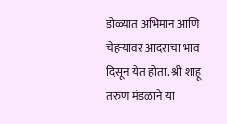डोळ्यात अभिमान आणि चेहऱ्यावर आदराचा भाव दिसून येत होता. श्री शाहू तरुण मंडळाने या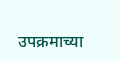उपक्रमाच्या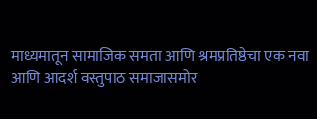माध्यमातून सामाजिक समता आणि श्रमप्रतिष्ठेचा एक नवा आणि आदर्श वस्तुपाठ समाजासमोर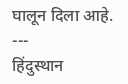घालून दिला आहे.
---
हिंदुस्थान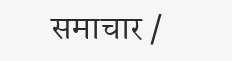समाचार /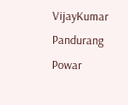VijayKumar Pandurang Powar